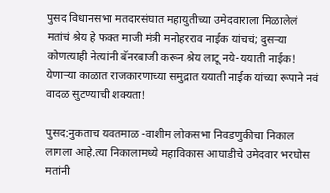पुसद विधानसभा मतदारसंघात महायुतीच्या उमेदवाराला मिळालेलं मतांचं श्रेय हे फक्त माजी मंत्री मनोहरराव नाईक यांचचं; दुसऱ्या कोणत्याही नेत्यांनी बॅनरबाजी करून श्रेय लाटू नये-ययाती नाईक!
येणाऱ्या काळात राजकारणाच्या समुद्रात ययाती नाईक यांच्या रूपाने नवं वादळ सुटण्याची शक्यता!

पुसद:नुकताच यवतमाळ -वाशीम लोकसभा निवडणुकीचा निकाल लागला आहे.त्या निकालामध्ये महाविकास आघाडीचे उमेदवार भरघोस मतांनी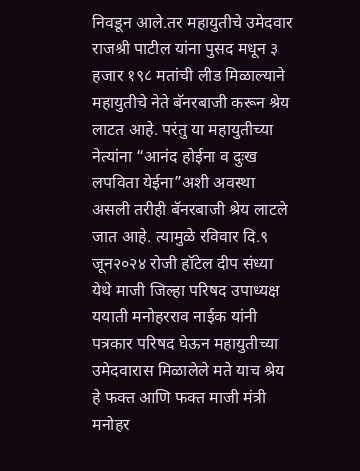निवडून आले.तर महायुतीचे उमेदवार राजश्री पाटील यांना पुसद मधून ३ हजार १९८ मतांची लीड मिळाल्याने महायुतीचे नेते बॅनरबाजी करून श्रेय लाटत आहे. परंतु या महायुतीच्या नेत्यांना “आनंद होईना व दुःख लपविता येईना”अशी अवस्था असली तरीही बॅनरबाजी श्रेय लाटले जात आहे. त्यामुळे रविवार दि.९ जून२०२४ रोजी हॉटेल दीप संध्या येथे माजी जिल्हा परिषद उपाध्यक्ष ययाती मनोहरराव नाईक यांनी पत्रकार परिषद घेऊन महायुतीच्या उमेदवारास मिळालेले मते याच श्रेय हे फक्त आणि फक्त माजी मंत्री मनोहर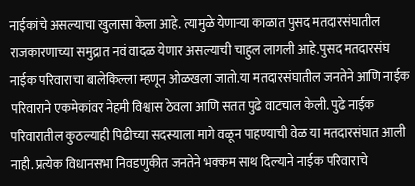नाईकांचे असल्याचा खुलासा केला आहे. त्यामुळे येणाऱ्या काळात पुसद मतदारसंघातील राजकारणाच्या समुद्रात नवं वादळ येणार असल्याची चाहुल लागली आहे.पुसद मतदारसंघ नाईक परिवाराचा बालेकिल्ला म्हणून ओळखला जातो.या मतदारसंघातील जनतेने आणि नाईक परिवाराने एकमेकांवर नेहमी विश्वास ठेवला आणि सतत पुढे वाटचाल केली. पुढे नाईक परिवारातील कुठल्याही पिढीच्या सदस्याला मागे वळून पाहण्याची वेळ या मतदारसंघात आली नाही. प्रत्येक विधानसभा निवडणुकीत जनतेने भक्कम साथ दिल्याने नाईक परिवाराचे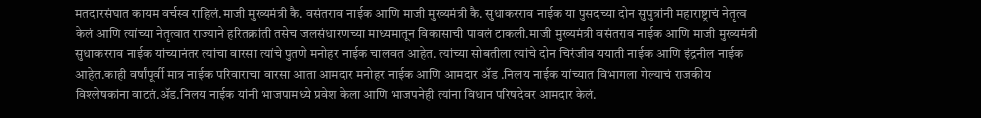मतदारसंघात कायम वर्चस्व राहिलं.माजी मुख्यमंत्री कै. वसंतराव नाईक आणि माजी मुख्यमंत्री कै. सुधाकरराव नाईक या पुसदच्या दोन सुपुत्रांनी महाराष्ट्राचं नेतृत्व केलं आणि त्यांच्या नेतृत्वात राज्याने हरितक्रांती तसेच जलसंधारणच्या माध्यमातून विकासाची पावलं टाकली.माजी मुख्यमंत्री वसंतराव नाईक आणि माजी मुख्यमंत्री सुधाकरराव नाईक यांच्यानंतर त्यांचा वारसा त्यांचे पुतणे मनोहर नाईक चालवत आहेत. त्यांच्या सोबतीला त्यांचे दोन चिरंजीव ययाती नाईक आणि इंद्रनील नाईक आहेत.काही वर्षांपूर्वी मात्र नाईक परिवाराचा वारसा आता आमदार मनोहर नाईक आणि आमदार ॲड .निलय नाईक यांच्यात विभागला गेल्याचं राजकीय विश्लेषकांना वाटतं.ॲड.निलय नाईक यांनी भाजपामध्ये प्रवेश केला आणि भाजपनेही त्यांना विधान परिषदेवर आमदार केलं.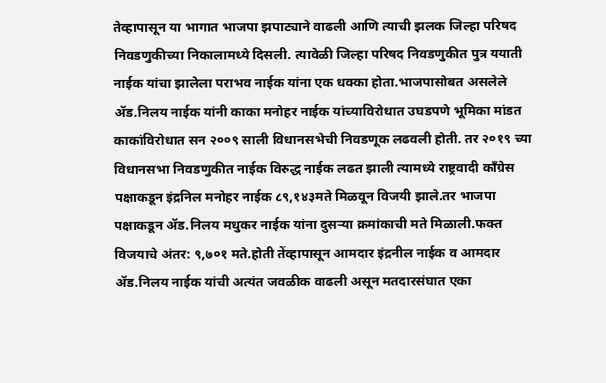तेव्हापासून या भागात भाजपा झपाट्याने वाढली आणि त्याची झलक जिल्हा परिषद निवडणुकीच्या निकालामध्ये दिसली. त्यावेळी जिल्हा परिषद निवडणुकीत पुत्र ययाती नाईक यांचा झालेला पराभव नाईक यांना एक धक्का होता.भाजपासोबत असलेले ॲड.निलय नाईक यांनी काका मनोहर नाईक यांच्याविरोधात उघडपणे भूमिका मांडत काकांविरोधात सन २००९ साली विधानसभेची निवडणूक लढवली होती. तर २०१९ च्या विधानसभा निवडणुकीत नाईक विरुद्ध नाईक लढत झाली त्यामध्ये राष्ट्रवादी कॉंग्रेस पक्षाकडून इंद्रनिल मनोहर नाईक ८९,१४३मते मिळवून विजयी झाले.तर भाजपा पक्षाकडून ॲड.निलय मधुकर नाईक यांना दुसऱ्या क्रमांकाची मते मिळाली.फक्त विजयाचे अंतर: ९,७०१ मते.होती तेंव्हापासून आमदार इंद्रनील नाईक व आमदार ॲड.निलय नाईक यांची अत्यंत जवळीक वाढली असून मतदारसंघात एका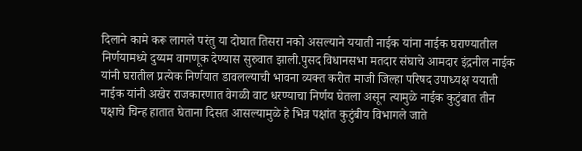दिलाने कामे करू लागले परंतु या दोघात तिसरा नको असल्याने ययाती नाईक यांना नाईक घराण्यातील निर्णयामध्ये दुय्यम वागणूक देण्यास सुरुवात झाली.पुसद विधानसभा मतदार संघाचे आमदार इंद्रनील नाईक यांनी घरातील प्रत्येक निर्णयात डावलल्याची भावना व्यक्त करीत माजी जिल्हा परिषद उपाध्यक्ष ययाती नाईक यांनी अखेर राजकारणात वेगळी वाट धरण्याचा निर्णय घेतला असून त्यामुळे नाईक कुटुंबात तीन पक्षाचे चिन्ह हातात घेताना दिसत आसल्यामुळे हे भिन्न पक्षांत कुटुंबीय विभागले जाते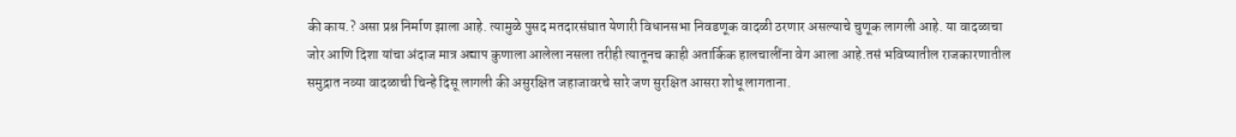की काय.? असा प्रश्न निर्माण झाला आहे. त्यामुळे पुसद मतदारसंघात येणारी विधानसभा निवडणूक वादळी ठरणार असल्याचे चुणूक लागली आहे. या वादळाचा जोर आणि दिशा यांचा अंदाज मात्र अद्याप कुणाला आलेला नसला तरीही त्यातूनच काही अतार्किक हालचालींना वेग आला आहे.तसं भविष्यातील राजकारणातील समुद्रात नव्या वादळाची चिन्हे दिसू लागली की असुरक्षित जहाजावरचे सारे जण सुरक्षित आसरा शोधू लागताना.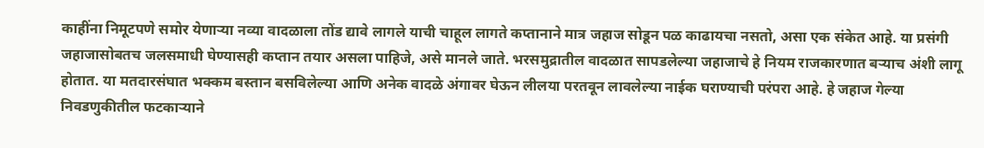काहींना निमूटपणे समोर येणाऱ्या नव्या वादळाला तोंड द्यावे लागले याची चाहूल लागते कप्तानाने मात्र जहाज सोडून पळ काढायचा नसतो, असा एक संकेत आहे. या प्रसंगी जहाजासोबतच जलसमाधी घेण्यासही कप्तान तयार असला पाहिजे, असे मानले जाते. भरसमुद्रातील वादळात सापडलेल्या जहाजाचे हे नियम राजकारणात बऱ्याच अंशी लागू होतात. या मतदारसंघात भक्कम बस्तान बसविलेल्या आणि अनेक वादळे अंगावर घेऊन लीलया परतवून लावलेल्या नाईक घराण्याची परंपरा आहे. हे जहाज गेल्या निवडणुकीतील फटकाऱ्याने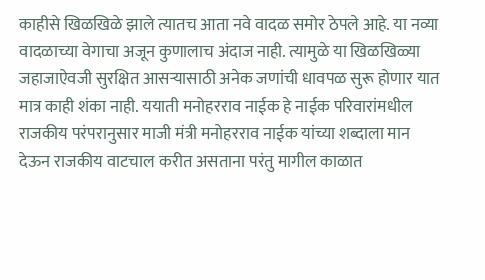काहीसे खिळखिळे झाले त्यातच आता नवे वादळ समोर ठेपले आहे. या नव्या वादळाच्या वेगाचा अजून कुणालाच अंदाज नाही. त्यामुळे या खिळखिळ्या जहाजाऐवजी सुरक्षित आसऱ्यासाठी अनेक जणांची धावपळ सुरू होणार यात मात्र काही शंका नाही. ययाती मनोहरराव नाईक हे नाईक परिवारांमधील राजकीय परंपरानुसार माजी मंत्री मनोहरराव नाईक यांच्या शब्दाला मान देऊन राजकीय वाटचाल करीत असताना परंतु मागील काळात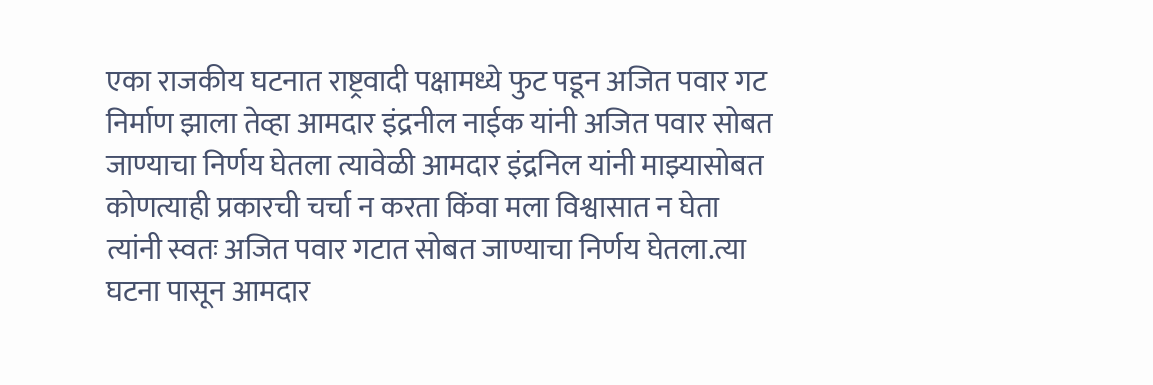एका राजकीय घटनात राष्ट्रवादी पक्षामध्ये फुट पडून अजित पवार गट निर्माण झाला तेव्हा आमदार इंद्रनील नाईक यांनी अजित पवार सोबत जाण्याचा निर्णय घेतला त्यावेळी आमदार इंद्रनिल यांनी माझ्यासोबत कोणत्याही प्रकारची चर्चा न करता किंवा मला विश्वासात न घेता त्यांनी स्वतः अजित पवार गटात सोबत जाण्याचा निर्णय घेतला.त्या घटना पासून आमदार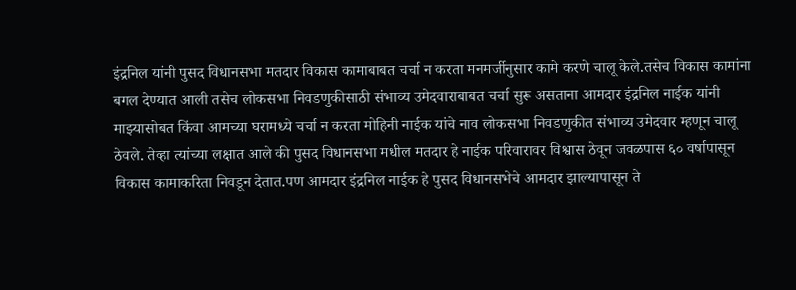इंद्रनिल यांनी पुसद विधानसभा मतदार विकास कामाबाबत चर्चा न करता मनमर्जीनुसार कामे करणे चालू केले.तसेच विकास कामांना बगल देण्यात आली तसेच लोकसभा निवडणुकीसाठी संभाव्य उमेदवाराबाबत चर्चा सुरू असताना आमदार इंद्रनिल नाईक यांनी माझ्यासोबत किंवा आमच्या घरामध्ये चर्चा न करता मोहिनी नाईक यांचे नाव लोकसभा निवडणुकीत संभाव्य उमेदवार म्हणून चालू ठेवले. तेव्हा त्यांच्या लक्षात आले की पुसद विधानसभा मधील मतदार हे नाईक परिवारावर विश्वास ठेवून जवळपास ६० वर्षापासून विकास कामाकरिता निवडून देतात.पण आमदार इंद्रनिल नाईक हे पुसद विधानसभेचे आमदार झाल्यापासून ते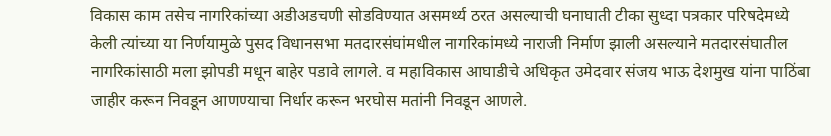विकास काम तसेच नागरिकांच्या अडीअडचणी सोडविण्यात असमर्थ्य ठरत असल्याची घनाघाती टीका सुध्दा पत्रकार परिषदेमध्ये केली त्यांच्या या निर्णयामुळे पुसद विधानसभा मतदारसंघांमधील नागरिकांमध्ये नाराजी निर्माण झाली असल्याने मतदारसंघातील नागरिकांसाठी मला झोपडी मधून बाहेर पडावे लागले. व महाविकास आघाडीचे अधिकृत उमेदवार संजय भाऊ देशमुख यांना पाठिंबा जाहीर करून निवडून आणण्याचा निर्धार करून भरघोस मतांनी निवडून आणले.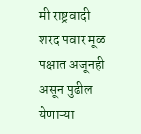मी राष्ट्रवादी शरद पवार मूळ पक्षात अजूनही असून पुढील येणाऱ्या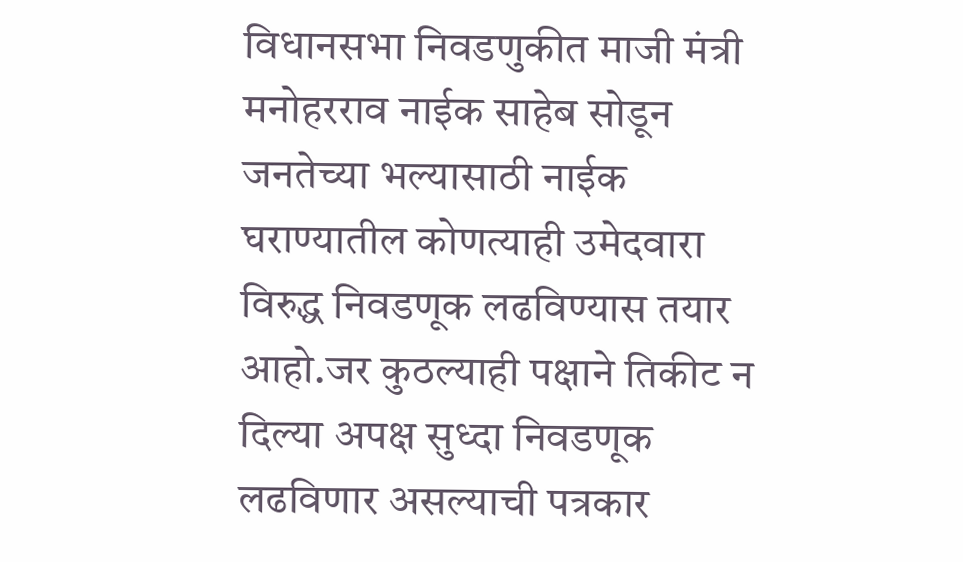विधानसभा निवडणुकीत माजी मंत्री मनोहरराव नाईक साहेब सोडून जनतेच्या भल्यासाठी नाईक घराण्यातील कोणत्याही उमेदवारा विरुद्ध निवडणूक लढविण्यास तयार आहो.जर कुठल्याही पक्षाने तिकीट न दिल्या अपक्ष सुध्दा निवडणूक लढविणार असल्याची पत्रकार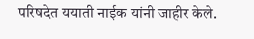परिषदेत ययाती नाईक यांनी जाहीर केले.